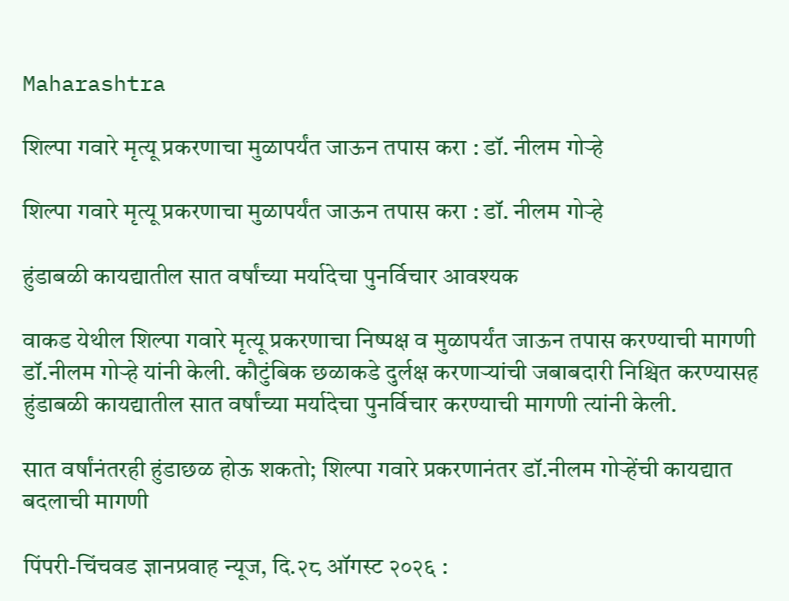Maharashtra

शिल्पा गवारे मृत्यू प्रकरणाचा मुळापर्यंत जाऊन तपास करा : डॉ. नीलम गोऱ्हे

शिल्पा गवारे मृत्यू प्रकरणाचा मुळापर्यंत जाऊन तपास करा : डॉ. नीलम गोऱ्हे

हुंडाबळी कायद्यातील सात वर्षांच्या मर्यादेचा पुनर्विचार आवश्यक

वाकड येथील शिल्पा गवारे मृत्यू प्रकरणाचा निष्पक्ष व मुळापर्यंत जाऊन तपास करण्याची मागणी डॉ.नीलम गोऱ्हे यांनी केली. कौटुंबिक छळाकडे दुर्लक्ष करणाऱ्यांची जबाबदारी निश्चित करण्यासह हुंडाबळी कायद्यातील सात वर्षांच्या मर्यादेचा पुनर्विचार करण्याची मागणी त्यांनी केली.

सात वर्षांनंतरही हुंडाछळ होऊ शकतो; शिल्पा गवारे प्रकरणानंतर डॉ.नीलम गोऱ्हेंची कायद्यात बदलाची मागणी

पिंपरी-चिंचवड ज्ञानप्रवाह न्यूज, दि.२८ ऑगस्ट २०२६ :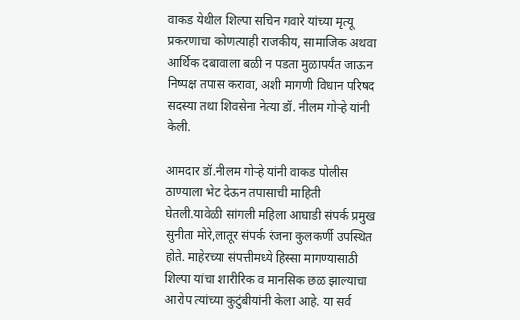वाकड येथील शिल्पा सचिन गवारे यांच्या मृत्यू प्रकरणाचा कोणत्याही राजकीय, सामाजिक अथवा आर्थिक दबावाला बळी न पडता मुळापर्यंत जाऊन निष्पक्ष तपास करावा, अशी मागणी विधान परिषद सदस्या तथा शिवसेना नेत्या डॉ. नीलम गोऱ्हे यांनी केली.

आमदार डॉ.नीलम गोऱ्हे यांनी वाकड पोलीस ठाण्याला भेट देऊन तपासाची माहिती घेतली.यावेळी सांगली महिला आघाडी संपर्क प्रमुख सुनीता मोरे,लातूर संपर्क रंजना कुलकर्णी उपस्थित होते. माहेरच्या संपत्तीमध्ये हिस्सा मागण्यासाठी शिल्पा यांचा शारीरिक व मानसिक छळ झाल्याचा आरोप त्यांच्या कुटुंबीयांनी केला आहे. या सर्व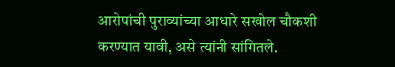आरोपांची पुराव्यांच्या आधारे सखोल चौकशी करण्यात यावी, असे त्यांनी सांगितले.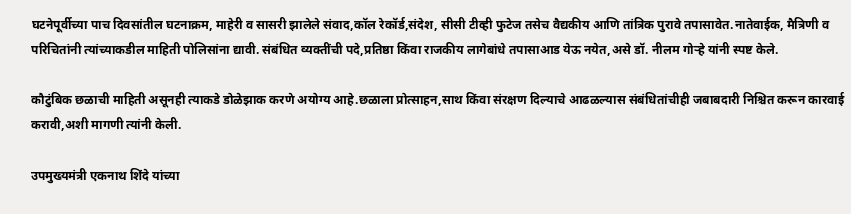घटनेपूर्वीच्या पाच दिवसांतील घटनाक्रम, माहेरी व सासरी झालेले संवाद,कॉल रेकॉर्ड,संदेश, सीसी टीव्ही फुटेज तसेच वैद्यकीय आणि तांत्रिक पुरावे तपासावेत.नातेवाईक, मैत्रिणी व परिचितांनी त्यांच्याकडील माहिती पोलिसांना द्यावी. संबंधित व्यक्तींची पदे,प्रतिष्ठा किंवा राजकीय लागेबांधे तपासाआड येऊ नयेत,असे डॉ. नीलम गोऱ्हे यांनी स्पष्ट केले.

कौटुंबिक छळाची माहिती असूनही त्याकडे डोळेझाक करणे अयोग्य आहे.छळाला प्रोत्साहन,साथ किंवा संरक्षण दिल्याचे आढळल्यास संबंधितांचीही जबाबदारी निश्चित करून कारवाई करावी,अशी मागणी त्यांनी केली.

उपमुख्यमंत्री एकनाथ शिंदे यांच्या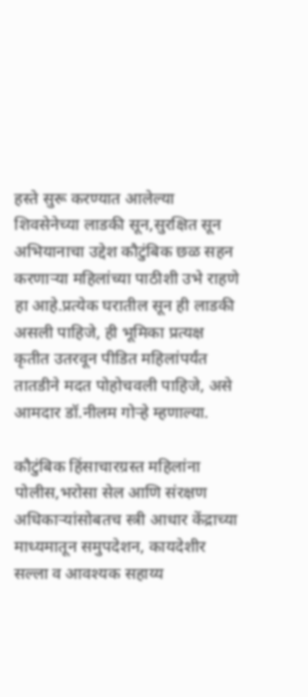हस्ते सुरू करण्यात आलेल्या शिवसेनेच्या लाडकी सून,सुरक्षित सून अभियानाचा उद्देश कौटुंबिक छळ सहन करणाऱ्या महिलांच्या पाठीशी उभे राहणे हा आहे.प्रत्येक घरातील सून ही लाडकी असली पाहिजे, ही भूमिका प्रत्यक्ष कृतीत उतरवून पीडित महिलांपर्यंत तातडीने मदत पोहोचवली पाहिजे, असे आमदार डॉ.नीलम गोऱ्हे म्हणाल्या.

कौटुंबिक हिंसाचारग्रस्त महिलांना पोलीस,भरोसा सेल आणि संरक्षण अधिकाऱ्यांसोबतच स्त्री आधार केंद्राच्या माध्यमातून समुपदेशन, कायदेशीर सल्ला व आवश्यक सहाय्य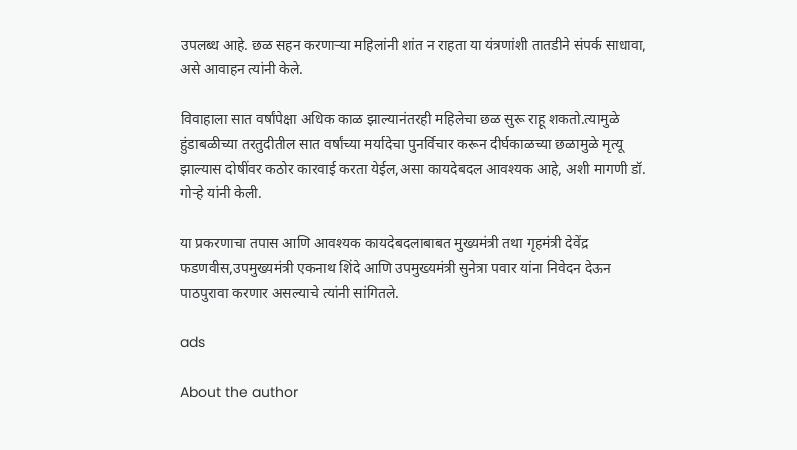उपलब्ध आहे. छळ सहन करणाऱ्या महिलांनी शांत न राहता या यंत्रणांशी तातडीने संपर्क साधावा, असे आवाहन त्यांनी केले.

विवाहाला सात वर्षांपेक्षा अधिक काळ झाल्यानंतरही महिलेचा छळ सुरू राहू शकतो.त्यामुळे हुंडाबळीच्या तरतुदीतील सात वर्षांच्या मर्यादेचा पुनर्विचार करून दीर्घकाळच्या छळामुळे मृत्यू झाल्यास दोषींवर कठोर कारवाई करता येईल,असा कायदेबदल आवश्यक आहे, अशी मागणी डॉ. गोऱ्हे यांनी केली.

या प्रकरणाचा तपास आणि आवश्यक कायदेबदलाबाबत मुख्यमंत्री तथा गृहमंत्री देवेंद्र फडणवीस,उपमुख्यमंत्री एकनाथ शिंदे आणि उपमुख्यमंत्री सुनेत्रा पवार यांना निवेदन देऊन पाठपुरावा करणार असल्याचे त्यांनी सांगितले.

ads

About the author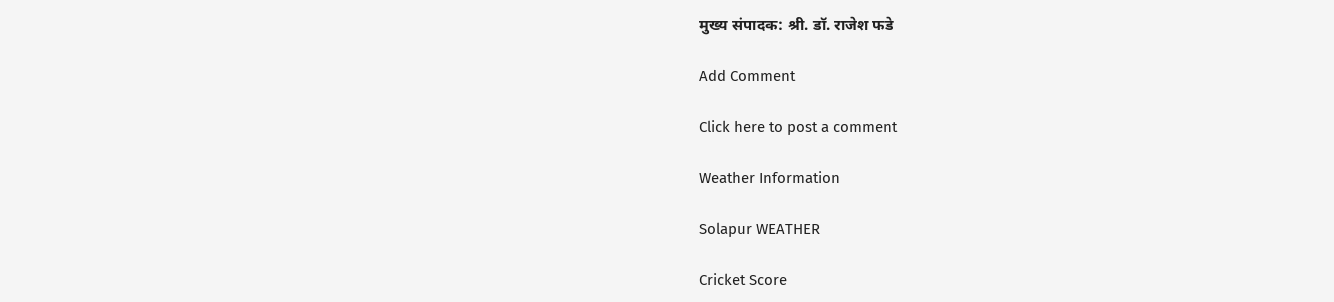मुख्य संपादक: श्री. डॉ. राजेश फडे

Add Comment

Click here to post a comment

Weather Information

Solapur WEATHER

Cricket Score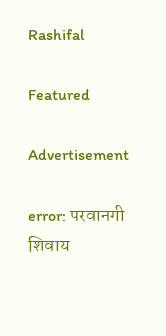Rashifal

Featured

Advertisement

error: परवानगी शिवाय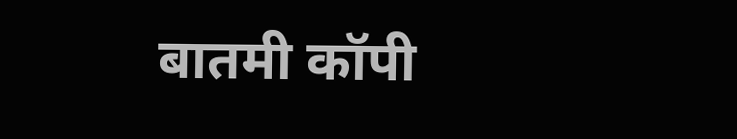बातमी कॉपी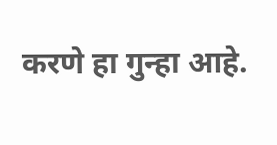करणे हा गुन्हा आहे.